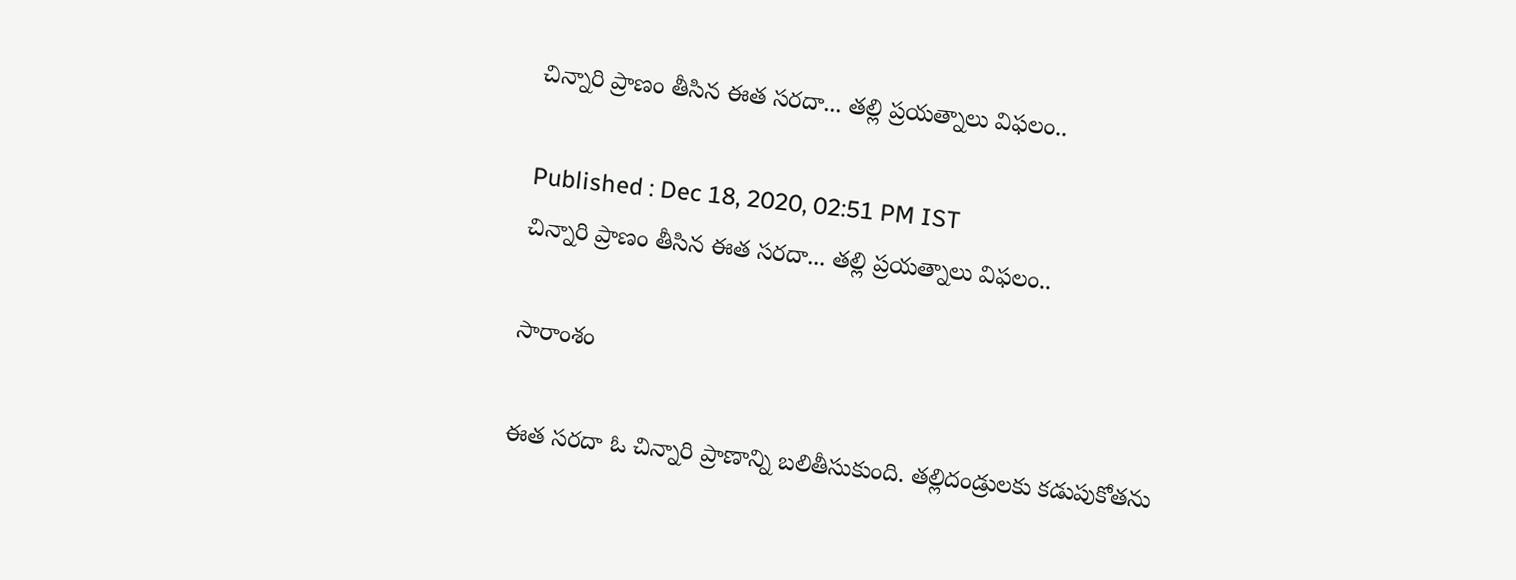చిన్నారి ప్రాణం తీసిన ఈత సరదా... తల్లి ప్రయత్నాలు విఫలం..

Published : Dec 18, 2020, 02:51 PM IST
చిన్నారి ప్రాణం తీసిన ఈత సరదా... తల్లి ప్రయత్నాలు విఫలం..

సారాంశం

ఈత సరదా ఓ చిన్నారి ప్రాణాన్ని బలితీసుకుంది. తల్లిదండ్రులకు కడుపుకోతను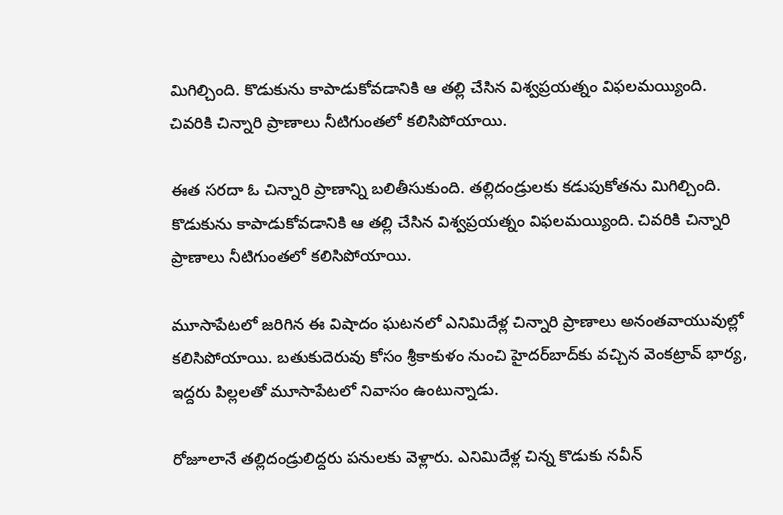మిగిల్చింది. కొడుకును కాపాడుకోవడానికి ఆ తల్లి చేసిన విశ్వప్రయత్నం విఫలమయ్యింది. చివరికి చిన్నారి ప్రాణాలు నీటిగుంతలో కలిసిపోయాయి.

ఈత సరదా ఓ చిన్నారి ప్రాణాన్ని బలితీసుకుంది. తల్లిదండ్రులకు కడుపుకోతను మిగిల్చింది. కొడుకును కాపాడుకోవడానికి ఆ తల్లి చేసిన విశ్వప్రయత్నం విఫలమయ్యింది. చివరికి చిన్నారి ప్రాణాలు నీటిగుంతలో కలిసిపోయాయి.

మూసాపేటలో జరిగిన ఈ విషాదం ఘటనలో ఎనిమిదేళ్ల చిన్నారి ప్రాణాలు అనంతవాయువుల్లో కలిసిపోయాయి. బతుకుదెరువు కోసం శ్రీకాకుళం నుంచి హైదర్‌బాద్‌కు వచ్చిన వెంకట్రావ్‌ భార్య, ఇద్దరు పిల్లలతో మూసాపేటలో నివాసం ఉంటున్నాడు.

రోజూలానే తల్లిదండ్రులిద్దరు పనులకు వెళ్లారు. ఎనిమిదేళ్ల చిన్న కొడుకు నవీన్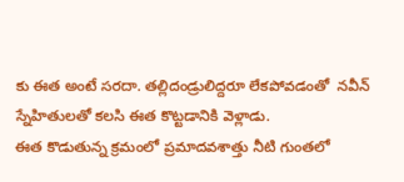కు ఈత అంటే సరదా. తల్లిదండ్రులిద్దరూ లేకపోవడంతో  నవీన్‌ స్నేహితులతో కలసి ఈత కొట్టడానికి వెళ్లాడు.
ఈత కొడుతున్న క్రమంలో ప్రమాదవశాత్తు నీటి గుంతలో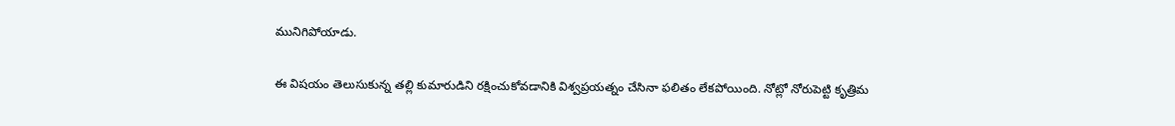మునిగిపోయాడు.

ఈ విషయం తెలుసుకున్న తల్లి కుమారుడిని రక్షించుకోవడానికి విశ్వప్రయత్నం చేసినా ఫలితం లేకపోయింది. నోట్లో నోరుపెట్టి కృత్రిమ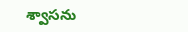శ్వాసను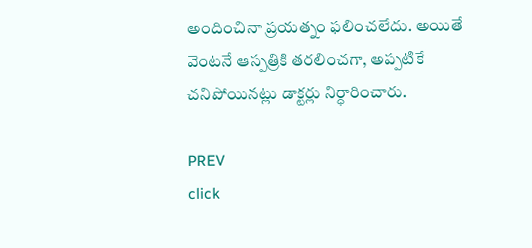అందించినా ప్రయత్నం ఫలించలేదు. అ‍యితే వెంటనే ఆస్పత్రికి తరలించగా, అప్పటికే చనిపోయినట్లు డాక్టర్లు నిర్ధారించారు.

PREV
click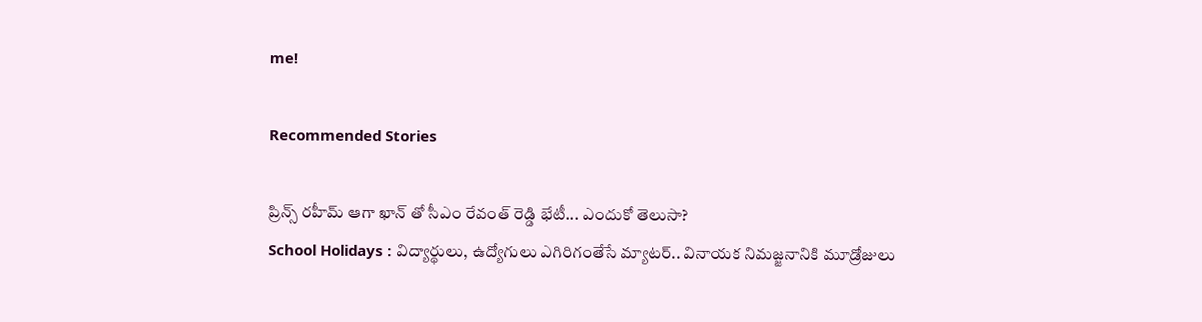me!

Recommended Stories

ప్రిన్స్ రహీమ్ ఆగా ఖాన్‌ తో సీఎం రేవంత్ రెడ్డి భేటీ... ఎందుకో తెలుసా?
School Holidays : విద్యార్థులు, ఉద్యోగులు ఎగిరిగంతేసే మ్యాటర్.. వినాయక నిమజ్జనానికి మూడ్రోజులు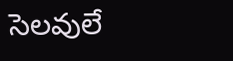సెలవులే